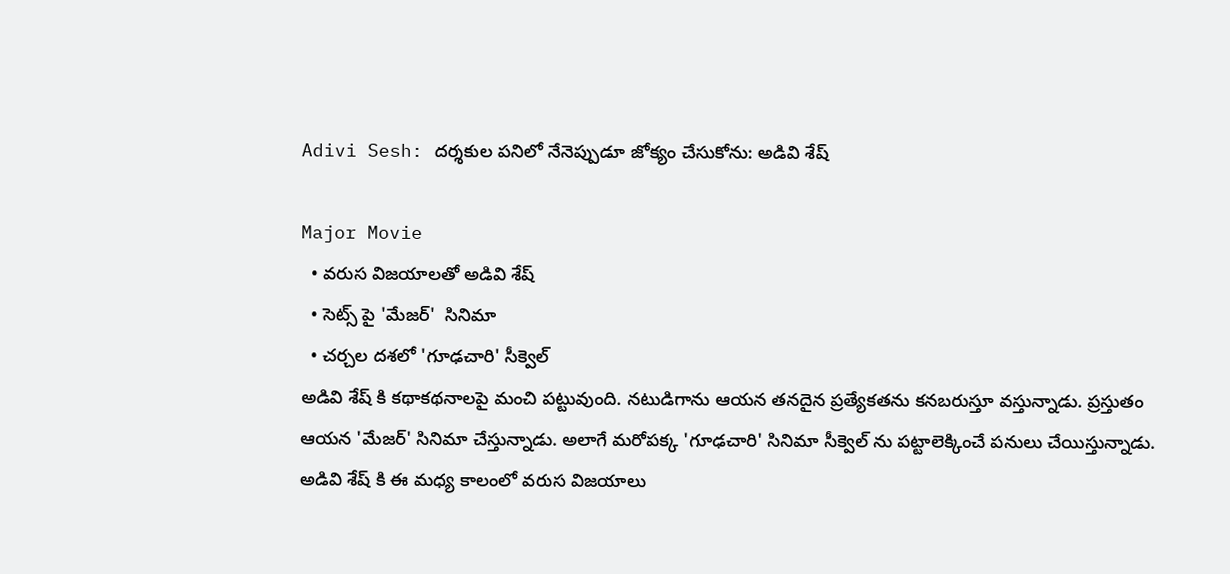Adivi Sesh: దర్శకుల పనిలో నేనెప్పుడూ జోక్యం చేసుకోను: అడివి శేష్

Major Movie
  • వరుస విజయాలతో అడివి శేష్
  • సెట్స్ పై 'మేజర్'  సినిమా
  • చర్చల దశలో 'గూఢచారి' సీక్వెల్
అడివి శేష్ కి కథాకథనాలపై మంచి పట్టువుంది. నటుడిగాను ఆయన తనదైన ప్రత్యేకతను కనబరుస్తూ వస్తున్నాడు. ప్రస్తుతం ఆయన 'మేజర్' సినిమా చేస్తున్నాడు. అలాగే మరోపక్క 'గూఢచారి' సినిమా సీక్వెల్ ను పట్టాలెక్కించే పనులు చేయిస్తున్నాడు. అడివి శేష్ కి ఈ మధ్య కాలంలో వరుస విజయాలు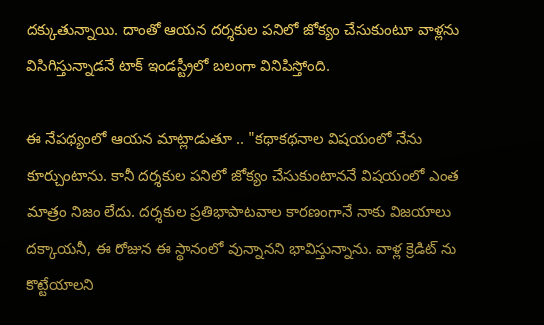దక్కుతున్నాయి. దాంతో ఆయన దర్శకుల పనిలో జోక్యం చేసుకుంటూ వాళ్లను విసిగిస్తున్నాడనే టాక్ ఇండస్ట్రీలో బలంగా వినిపిస్తోంది.

ఈ నేపథ్యంలో ఆయన మాట్లాడుతూ .. "కథాకథనాల విషయంలో నేను కూర్చుంటాను. కానీ దర్శకుల పనిలో జోక్యం చేసుకుంటాననే విషయంలో ఎంత మాత్రం నిజం లేదు. దర్శకుల ప్రతిభాపాటవాల కారణంగానే నాకు విజయాలు దక్కాయనీ, ఈ రోజున ఈ స్థానంలో వున్నానని భావిస్తున్నాను. వాళ్ల క్రెడిట్ ను కొట్టేయాలని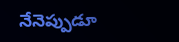నేనెప్పుడూ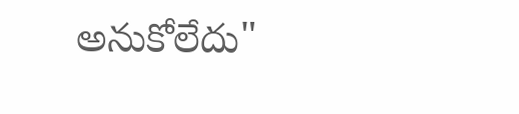అనుకోలేదు"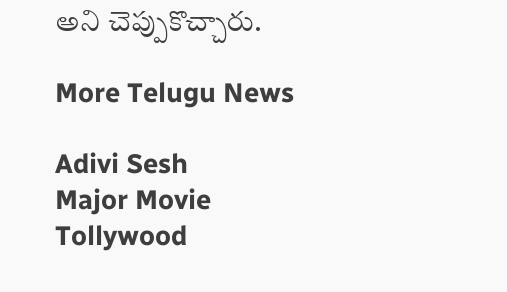అని చెప్పుకొచ్చారు.

More Telugu News

Adivi Sesh
Major Movie
Tollywood